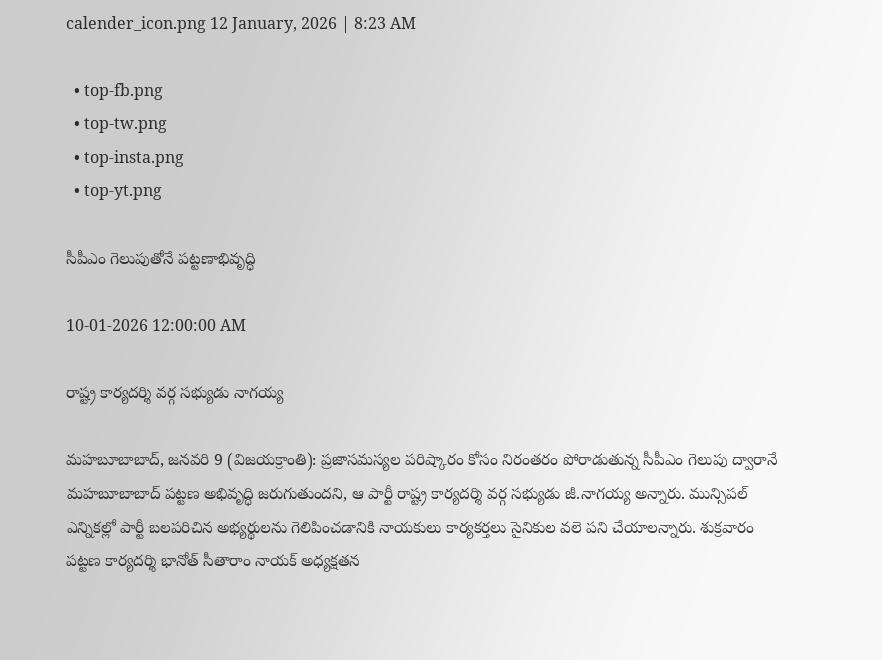calender_icon.png 12 January, 2026 | 8:23 AM

  • top-fb.png
  • top-tw.png
  • top-insta.png
  • top-yt.png

సీపీఎం గెలుపుతోనే పట్టణాభివృద్ధి

10-01-2026 12:00:00 AM

రాష్ట్ర కార్యదర్శి వర్గ సభ్యుడు నాగయ్య

మహబూబాబాద్, జనవరి 9 (విజయక్రాంతి): ప్రజాసమస్యల పరిష్కారం కోసం నిరంతరం పోరాడుతున్న సీపీఎం గెలుపు ద్వారానే మహబూబాబాద్ పట్టణ అభివృద్ధి జరుగుతుందని, ఆ పార్టీ రాష్ట్ర కార్యదర్శి వర్గ సభ్యుడు జీ.నాగయ్య అన్నారు. మున్సిపల్ ఎన్నికల్లో పార్టీ బలపరిచిన అభ్యర్థులను గెలిపించడానికి నాయకులు కార్యకర్తలు సైనికుల వలె పని చేయాలన్నారు. శుక్రవారం పట్టణ కార్యదర్శి భానోత్ సీతారాం నాయక్ అధ్యక్షతన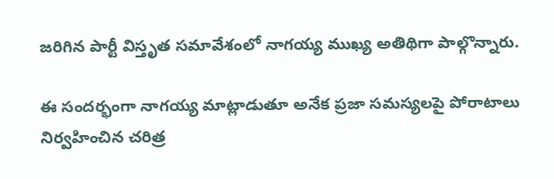జరిగిన పార్టీ విస్తృత సమావేశంలో నాగయ్య ముఖ్య అతిథిగా పాల్గొన్నారు.

ఈ సందర్భంగా నాగయ్య మాట్లాడుతూ అనేక ప్రజా సమస్యలపై పోరాటాలు నిర్వహించిన చరిత్ర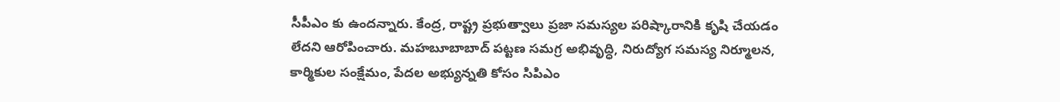సీపీఎం కు ఉందన్నారు. కేంద్ర, రాష్ట్ర ప్రభుత్వాలు ప్రజా సమస్యల పరిష్కారానికి కృషి చేయడం లేదని ఆరోపించారు. మహబూబాబాద్ పట్టణ సమగ్ర అభివృద్ధి, నిరుద్యోగ సమస్య నిర్మూలన, కార్మికుల సంక్షేమం, పేదల అభ్యున్నతి కోసం సిపిఎం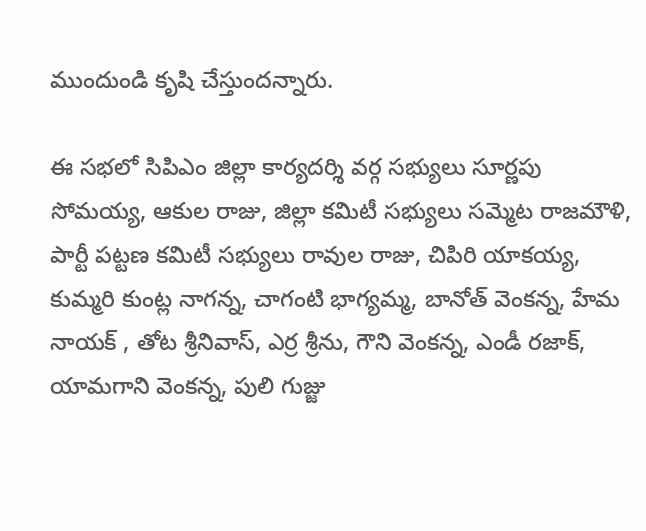ముందుండి కృషి చేస్తుందన్నారు.

ఈ సభలో సిపిఎం జిల్లా కార్యదర్శి వర్గ సభ్యులు సూర్ణపు సోమయ్య, ఆకుల రాజు, జిల్లా కమిటీ సభ్యులు సమ్మెట రాజమౌళి, పార్టీ పట్టణ కమిటీ సభ్యులు రావుల రాజు, చిపిరి యాకయ్య, కుమ్మరి కుంట్ల నాగన్న, చాగంటి భాగ్యమ్మ, బానోత్ వెంకన్న, హేమ నాయక్ , తోట శ్రీనివాస్, ఎర్ర శ్రీను, గౌని వెంకన్న, ఎండీ రజాక్, యామగాని వెంకన్న, పులి గుజ్జు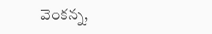వెంకన్న,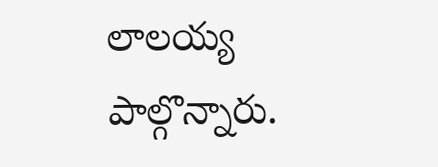లాలయ్య  పాల్గొన్నారు.